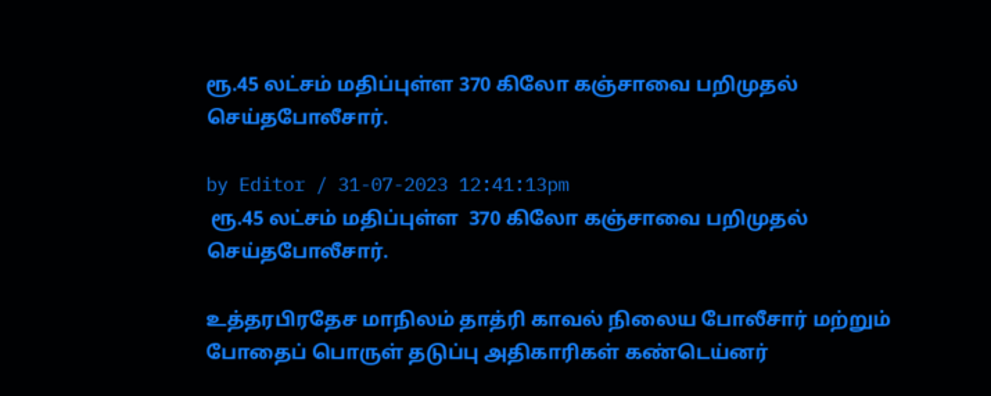ரூ.45 லட்சம் மதிப்புள்ள 370 கிலோ கஞ்சாவை பறிமுதல் செய்தபோலீசார்.

by Editor / 31-07-2023 12:41:13pm
 ரூ.45 லட்சம் மதிப்புள்ள  370 கிலோ கஞ்சாவை பறிமுதல் செய்தபோலீசார்.

உத்தரபிரதேச மாநிலம் தாத்ரி காவல் நிலைய போலீசார் மற்றும் போதைப் பொருள் தடுப்பு அதிகாரிகள் கண்டெய்னர்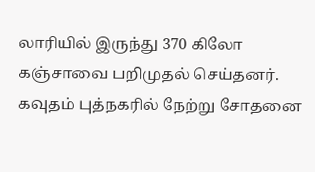லாரியில் இருந்து 370 கிலோ கஞ்சாவை பறிமுதல் செய்தனர். கவுதம் புத்நகரில் நேற்று சோதனை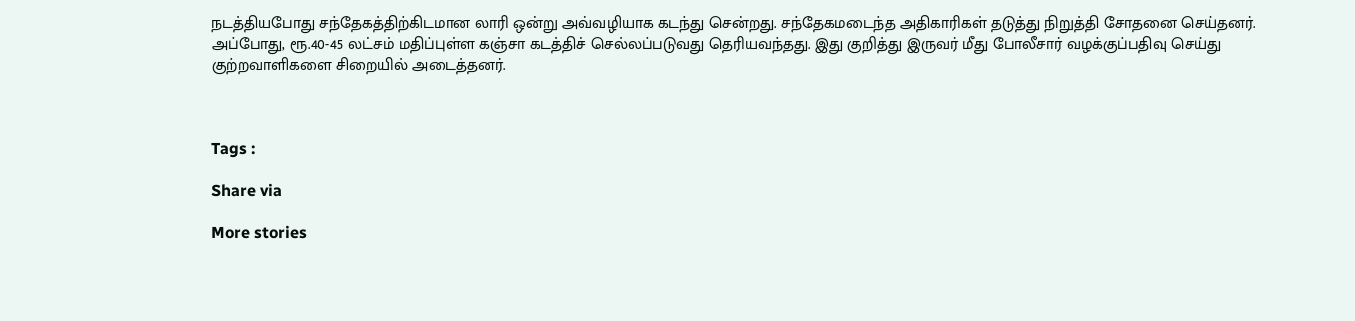நடத்தியபோது சந்தேகத்திற்கிடமான லாரி ஒன்று அவ்வழியாக கடந்து சென்றது. சந்தேகமடைந்த அதிகாரிகள் தடுத்து நிறுத்தி சோதனை செய்தனர். அப்போது, ரூ.40-45 லட்சம் மதிப்புள்ள கஞ்சா கடத்திச் செல்லப்படுவது தெரியவந்தது. இது குறித்து இருவர் மீது போலீசார் வழக்குப்பதிவு செய்து குற்றவாளிகளை சிறையில் அடைத்தனர்.



Tags :

Share via

More stories